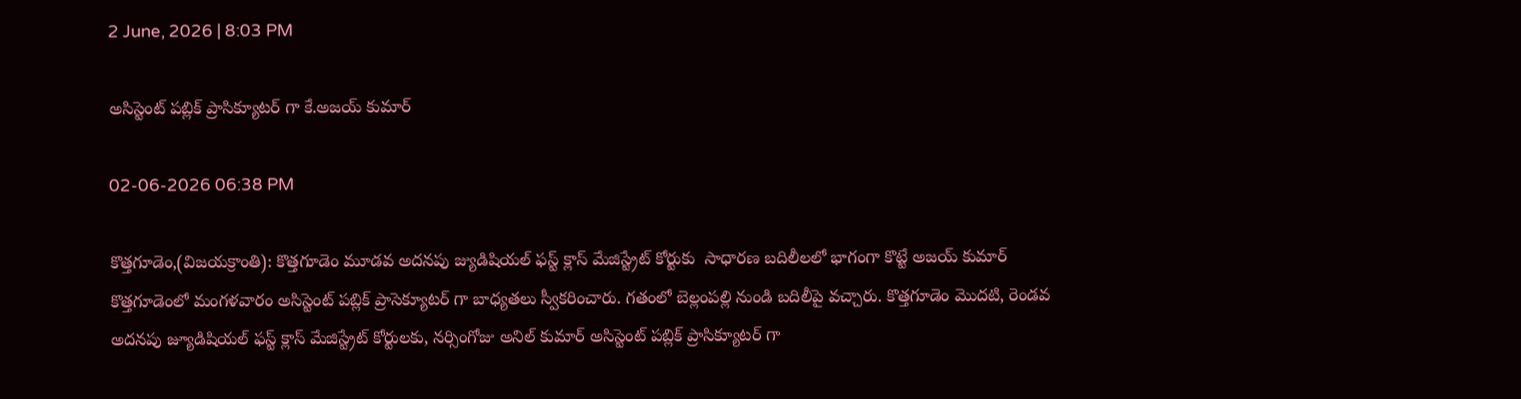2 June, 2026 | 8:03 PM

అసిస్టెంట్ పబ్లిక్ ప్రాసిక్యూటర్ గా కే.అజయ్ కుమార్

02-06-2026 06:38 PM

కొత్తగూడెం,(విజయక్రాంతి): కొత్తగూడెం మూడవ అదనపు జ్యుడిషియల్ ఫస్ట్ క్లాస్ మేజిస్ట్రేట్ కోర్టుకు  సాధారణ బదిలీలలో భాగంగా కొట్టే అజయ్ కుమార్ కొత్తగూడెంలో మంగళవారం అసిస్టెంట్ పబ్లిక్ ప్రాసెక్యూటర్ గా బాధ్యతలు స్వీకరించారు. గతంలో బెల్లంపల్లి నుండి బదిలీపై వచ్చారు. కొత్తగూడెం మొదటి, రెండవ అదనపు జ్యూడిషియల్ ఫస్ట్ క్లాస్ మేజిస్ట్రేట్ కోర్టులకు, నర్సింగోజు అనిల్ కుమార్ అసిస్టెంట్ పబ్లిక్ ప్రాసిక్యూటర్ గా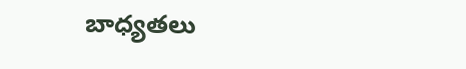బాధ్యతలు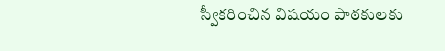స్వీకరించిన విషయం పాఠకులకు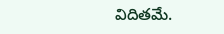విదితమే.